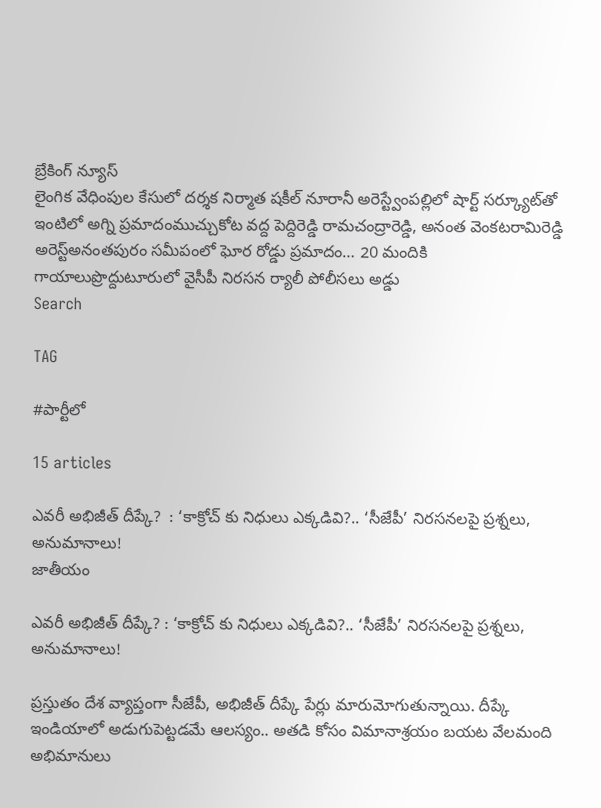బ్రేకింగ్ న్యూస్
లైంగిక వేధింపుల కేసులో దర్శక నిర్మాత షకీల్ నూరానీ అరెస్ట్వేంపల్లిలో షార్ట్ సర్క్యూట్‌తో ఇంటిలో అగ్ని ప్రమాదంముచ్చుకోట వద్ద పెద్దిరెడ్డి రామచంద్రారెడ్డి, అనంత వెంకటరామిరెడ్డి అరెస్ట్‌అనంతపురం సమీపంలో ఘోర రోడ్డు ప్రమాదం… 20 మందికి గాయాలుప్రొద్దుటూరులో వైసీపీ నిరసన ర్యాలీ పోలీసలు అడ్డు
Search

TAG

#పార్టీలో

15 articles

ఎవరీ అభిజీత్ దీప్కే?  : ‘కాక్రోచ్ కు నిధులు ఎక్కడివి?.. ‘సీజేపీ’ నిరసనలపై ప్రశ్నలు, అనుమానాలు!
జాతీయం

ఎవరీ అభిజీత్ దీప్కే? : ‘కాక్రోచ్ కు నిధులు ఎక్కడివి?.. ‘సీజేపీ’ నిరసనలపై ప్రశ్నలు, అనుమానాలు!

ప్రస్తుతం దేశ వ్యాప్తంగా సీజేపీ, అభిజీత్ దీప్కే పేర్లు మారుమోగుతున్నాయి. దీప్కే ఇండియాలో అడుగుపెట్టడమే ఆలస్యం.. అతడి కోసం విమానాశ్రయం బయట వేలమంది అభిమానులు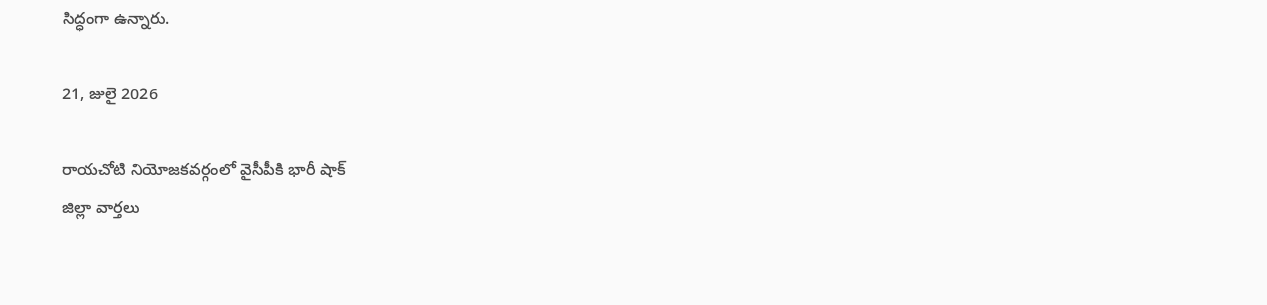సిద్ధంగా ఉన్నారు.

21, జులై 2026

రాయచోటి నియోజకవర్గంలో వైసీపీకి భారీ షాక్
జిల్లా వార్తలు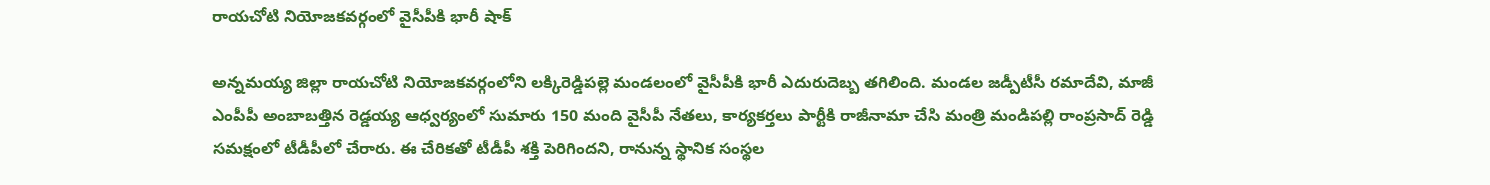రాయచోటి నియోజకవర్గంలో వైసీపీకి భారీ షాక్

అన్నమయ్య జిల్లా రాయచోటి నియోజకవర్గంలోని లక్కిరెడ్డిపల్లె మండలంలో వైసీపీకి భారీ ఎదురుదెబ్బ తగిలింది. మండల జడ్పీటీసీ రమాదేవి, మాజీ ఎంపీపీ అంబాబత్తిన రెడ్డయ్య ఆధ్వర్యంలో సుమారు 150 మంది వైసీపీ నేతలు, కార్యకర్తలు పార్టీకి రాజీనామా చేసి మంత్రి మండిపల్లి రాంప్రసాద్ రెడ్డి సమక్షంలో టీడీపీలో చేరారు. ఈ చేరికతో టీడీపీ శక్తి పెరిగిందని, రానున్న స్థానిక సంస్థల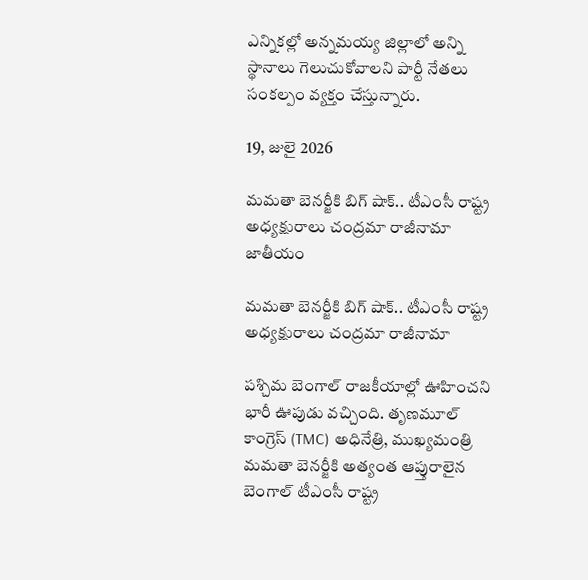ఎన్నికల్లో అన్నమయ్య జిల్లాలో అన్ని స్థానాలు గెలుచుకోవాలని పార్టీ నేతలు సంకల్పం వ్యక్తం చేస్తున్నారు.

19, జులై 2026

మమతా బెనర్జీకి బిగ్ షాక్.. టీఎంసీ రాష్ట్ర అధ్యక్షురాలు చంద్రమా రాజీనామా
జాతీయం

మమతా బెనర్జీకి బిగ్ షాక్.. టీఎంసీ రాష్ట్ర అధ్యక్షురాలు చంద్రమా రాజీనామా

పశ్చిమ బెంగాల్ రాజకీయాల్లో ఊహించని భారీ ఊపుడు వచ్చింది. తృణమూల్ కాంగ్రెస్ (TMC) అధినేత్రి, ముఖ్యమంత్రి మమతా బెనర్జీకి అత్యంత ఆప్తురాలైన బెంగాల్ టీఎంసీ రాష్ట్ర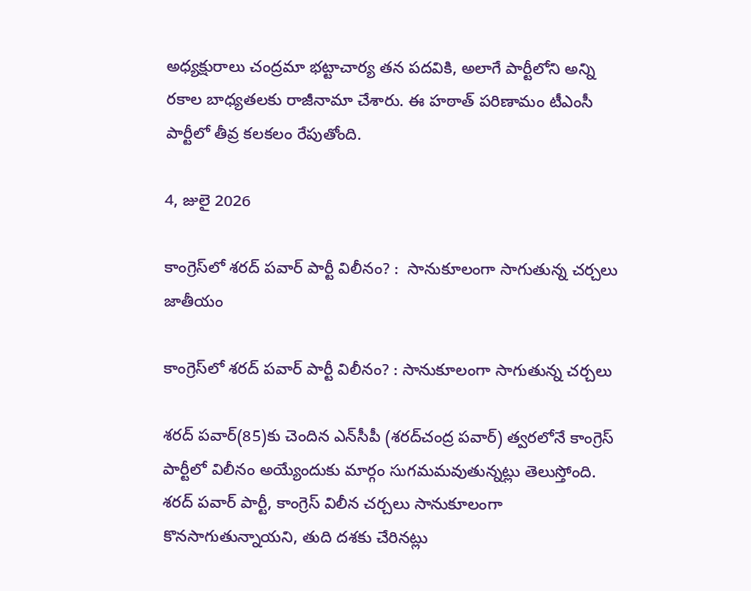అధ్యక్షురాలు చంద్రమా భట్టాచార్య తన పదవికి, అలాగే పార్టీలోని అన్ని రకాల బాధ్యతలకు రాజీనామా చేశారు. ఈ హఠాత్ పరిణామం టీఎంసీ పార్టీలో తీవ్ర కలకలం రేపుతోంది.

4, జులై 2026

కాంగ్రెస్‌లో శరద్ పవార్‌ పార్టీ విలీనం? :  సానుకూలంగా సాగుతున్న చర్చలు
జాతీయం

కాంగ్రెస్‌లో శరద్ పవార్‌ పార్టీ విలీనం? : సానుకూలంగా సాగుతున్న చర్చలు

శరద్ పవార్‌(85)కు చెందిన ఎన్‌సీపీ (శరద్‌చంద్ర పవార్) త్వరలోనే కాంగ్రెస్‌ పార్టీలో విలీనం అయ్యేందుకు మార్గం సుగమమవుతున్నట్లు తెలుస్తోంది. శరద్ పవార్ పార్టీ, కాంగ్రెస్ విలీన చర్చలు సానుకూలంగా కొనసాగుతున్నాయని, తుది దశకు చేరినట్లు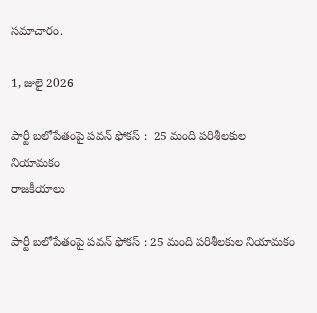సమాచారం.

1, జులై 2026

పార్టీ బలోపేతంపై పవన్ ఫోకస్ :  25 మంది పరిశీలకుల నియామకం
రాజకీయాలు

పార్టీ బలోపేతంపై పవన్ ఫోకస్ : 25 మంది పరిశీలకుల నియామకం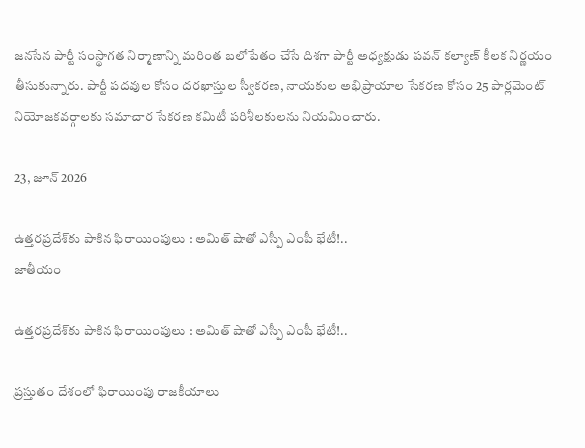జనసేన పార్టీ సంస్థాగత నిర్మాణాన్ని మరింత బలోపేతం చేసే దిశగా పార్టీ అధ్యక్షుడు పవన్ కల్యాణ్‌ కీలక నిర్ణయం తీసుకున్నారు. పార్టీ పదవుల కోసం దరఖాస్తుల స్వీకరణ, నాయకుల అభిప్రాయాల సేకరణ కోసం 25 పార్లమెంట్ నియోజకవర్గాలకు సమాచార సేకరణ కమిటీ పరిశీలకులను నియమించారు.

23, జూన్ 2026

ఉత్తరప్రదేశ్‌కు పాకిన ఫిరాయింపులు : అమిత్ షాతో ఎస్పీ ఎంపీ భేటీ!..
జాతీయం

ఉత్తరప్రదేశ్‌కు పాకిన ఫిరాయింపులు : అమిత్ షాతో ఎస్పీ ఎంపీ భేటీ!..

ప్రస్తుతం దేశంలో ఫిరాయింపు రాజకీయాలు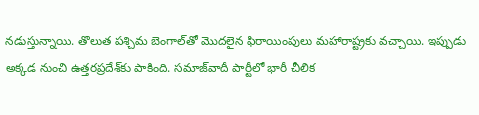నడుస్తున్నాయి. తొలుత పశ్చిమ బెంగాల్‌తో మొదలైన ఫిరాయింపులు మహారాష్ట్రకు వచ్చాయి. ఇప్పుడు అక్కడ నుంచి ఉత్తరప్రదేశ్‌కు పాకింది. సమాజ్‌వాదీ పార్టీలో భారీ చీలిక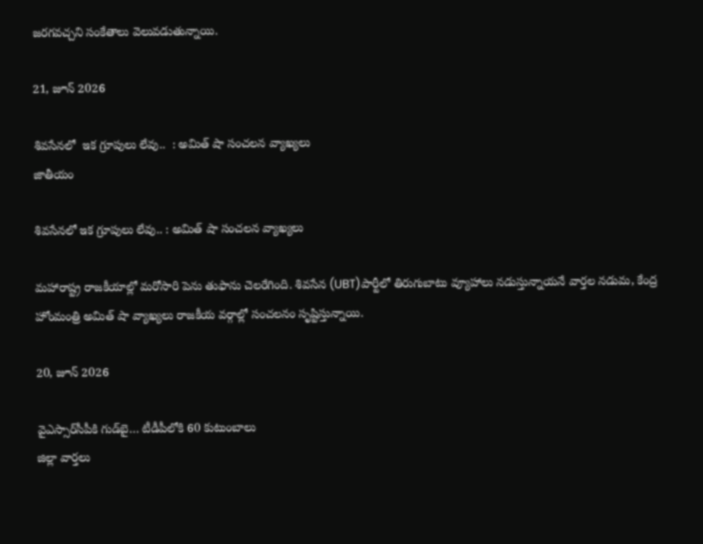జరగవచ్చని సంకేతాలు వెలువడుతున్నాయి.

21, జూన్ 2026

శివసేనలో  ఇక గ్రూపులు లేవు..  : అమిత్ షా సంచలన వ్యాఖ్యలు
జాతీయం

శివసేనలో ఇక గ్రూపులు లేవు.. : అమిత్ షా సంచలన వ్యాఖ్యలు

మహారాష్ట్ర రాజకీయాల్లో మరోసారి పెను తుఫాను చెలరేగింది. శివసేన (UBT)పార్టీలో తిరుగుబాటు వ్యూహాలు నడుస్తున్నాయనే వార్తల నడుమ, కేంద్ర హోంమంత్రి అమిత్ షా వ్యాఖ్యలు రాజకీయ వర్గాల్లో సంచలనం సృష్టిస్తున్నాయి.

20, జూన్ 2026

వైఎస్సార్‌సీపీకి గుడ్‌బై… టీడీపీలోకి 60 కుటుంబాలు
జిల్లా వార్తలు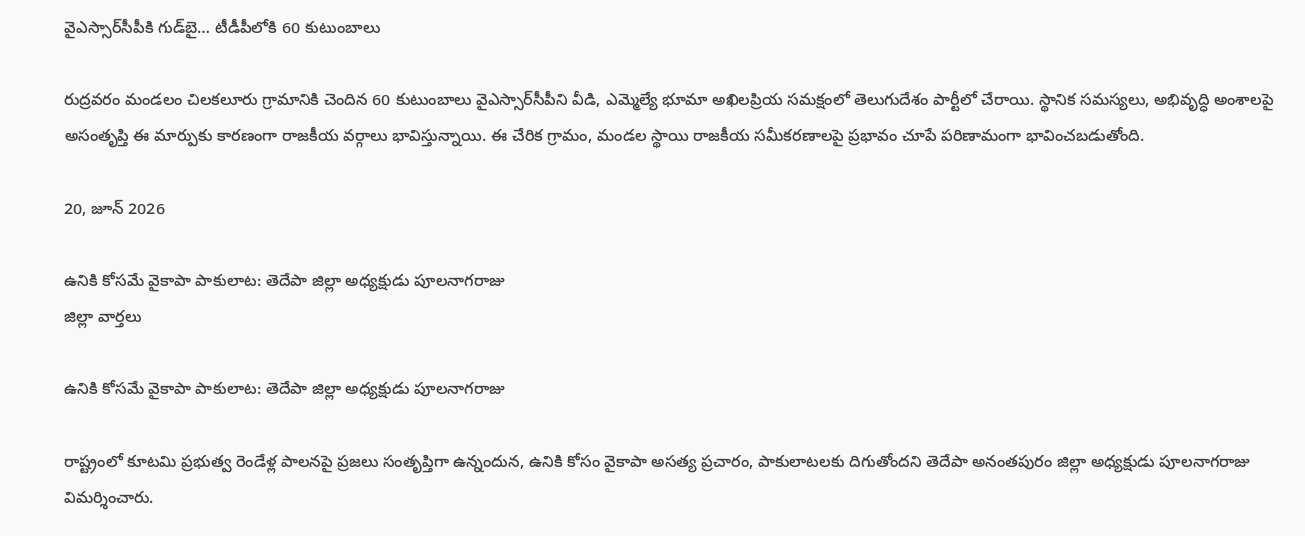వైఎస్సార్‌సీపీకి గుడ్‌బై… టీడీపీలోకి 60 కుటుంబాలు

రుద్రవరం మండలం చిలకలూరు గ్రామానికి చెందిన 60 కుటుంబాలు వైఎస్సార్‌సీపీని వీడి, ఎమ్మెల్యే భూమా అఖిలప్రియ సమక్షంలో తెలుగుదేశం పార్టీలో చేరాయి. స్థానిక సమస్యలు, అభివృద్ధి అంశాలపై అసంతృప్తి ఈ మార్పుకు కారణంగా రాజకీయ వర్గాలు భావిస్తున్నాయి. ఈ చేరిక గ్రామం, మండల స్థాయి రాజకీయ సమీకరణాలపై ప్రభావం చూపే పరిణామంగా భావించబడుతోంది.

20, జూన్ 2026

ఉనికి కోసమే వైకాపా పాకులాట: తెదేపా జిల్లా అధ్యక్షుడు పూలనాగరాజు
జిల్లా వార్తలు

ఉనికి కోసమే వైకాపా పాకులాట: తెదేపా జిల్లా అధ్యక్షుడు పూలనాగరాజు

రాష్ట్రంలో కూటమి ప్రభుత్వ రెండేళ్ల పాలనపై ప్రజలు సంతృప్తిగా ఉన్నందున, ఉనికి కోసం వైకాపా అసత్య ప్రచారం, పాకులాటలకు దిగుతోందని తెదేపా అనంతపురం జిల్లా అధ్యక్షుడు పూలనాగరాజు విమర్శించారు.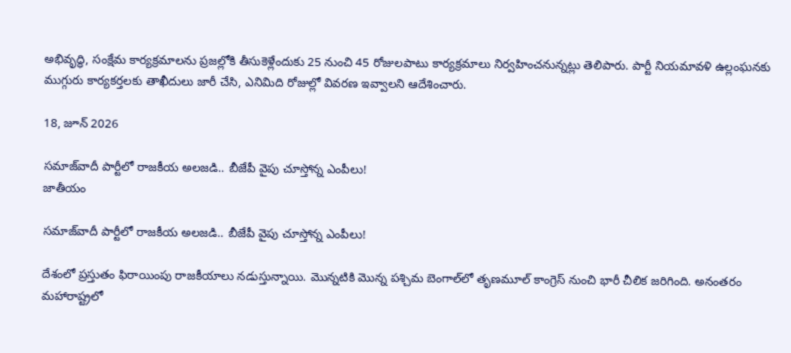అభివృద్ధి, సంక్షేమ కార్యక్రమాలను ప్రజల్లోకి తీసుకెళ్లేందుకు 25 నుంచి 45 రోజులపాటు కార్యక్రమాలు నిర్వహించనున్నట్లు తెలిపారు. పార్టీ నియమావళి ఉల్లంఘనకు ముగ్గురు కార్యకర్తలకు తాఖీదులు జారీ చేసి, ఎనిమిది రోజుల్లో వివరణ ఇవ్వాలని ఆదేశించారు.

18, జూన్ 2026

సమాజ్‌వాదీ పార్టీలో రాజకీయ అలజడి.. బీజేపీ వైపు చూస్తోన్న ఎంపీలు!
జాతీయం

సమాజ్‌వాదీ పార్టీలో రాజకీయ అలజడి.. బీజేపీ వైపు చూస్తోన్న ఎంపీలు!

దేశంలో ప్రస్తుతం ఫిరాయింపు రాజకీయాలు నడుస్తున్నాయి. మొన్నటికి మొన్న పశ్చిమ బెంగాల్‌లో తృణమూల్ కాంగ్రెస్ నుంచి భారీ చీలిక జరిగింది. అనంతరం మహారాష్ట్రలో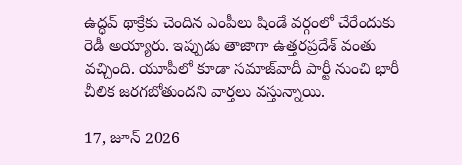ఉద్ధవ్ థాక్రేకు చెందిన ఎంపీలు షిండే వర్గంలో చేరేందుకు రెడీ అయ్యారు. ఇప్పుడు తాజాగా ఉత్తరప్రదేశ్ వంతు వచ్చింది. యూపీలో కూడా సమాజ్‌వాదీ పార్టీ నుంచి భారీ చీలిక జరగబోతుందని వార్తలు వస్తున్నాయి.

17, జూన్ 2026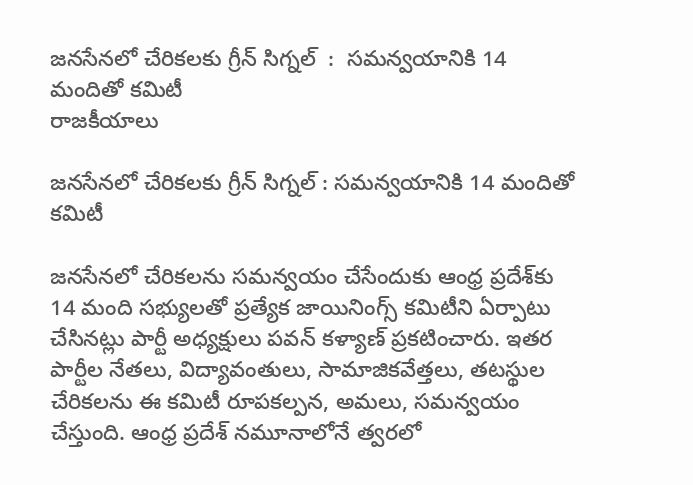జనసేనలో చేరికలకు గ్రీన్ సిగ్నల్  :  సమన్వయానికి 14 మందితో కమిటీ
రాజకీయాలు

జనసేనలో చేరికలకు గ్రీన్ సిగ్నల్ : సమన్వయానికి 14 మందితో కమిటీ

జనసేనలో చేరికలను సమన్వయం చేసేందుకు ఆంధ్ర ప్రదేశ్‌కు 14 మంది సభ్యులతో ప్రత్యేక జాయినింగ్స్ కమిటీని ఏర్పాటు చేసినట్లు పార్టీ అధ్యక్షులు పవన్ కళ్యాణ్ ప్రకటించారు. ఇతర పార్టీల నేతలు, విద్యావంతులు, సామాజికవేత్తలు, తటస్థుల చేరికలను ఈ కమిటీ రూపకల్పన, అమలు, సమన్వయం చేస్తుంది. ఆంధ్ర ప్రదేశ్ నమూనాలోనే త్వరలో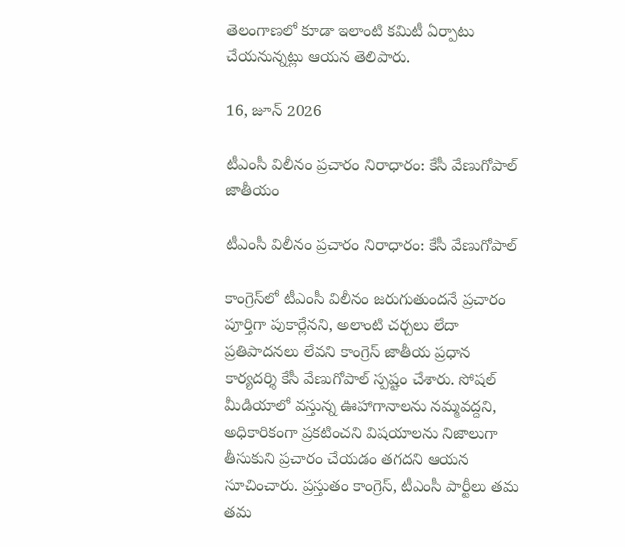తెలంగాణలో కూడా ఇలాంటి కమిటీ ఏర్పాటు చేయనున్నట్లు ఆయన తెలిపారు.

16, జూన్ 2026

టీఎంసీ విలీనం ప్రచారం నిరాధారం: కేసీ వేణుగోపాల్
జాతీయం

టీఎంసీ విలీనం ప్రచారం నిరాధారం: కేసీ వేణుగోపాల్

కాంగ్రెస్‌లో టీఎంసీ విలీనం జరుగుతుందనే ప్రచారం పూర్తిగా పుకార్లేనని, అలాంటి చర్చలు లేదా ప్రతిపాదనలు లేవని కాంగ్రెస్ జాతీయ ప్రధాన కార్యదర్శి కేసీ వేణుగోపాల్ స్పష్టం చేశారు. సోషల్ మీడియాలో వస్తున్న ఊహాగానాలను నమ్మవద్దని, అధికారికంగా ప్రకటించని విషయాలను నిజాలుగా తీసుకుని ప్రచారం చేయడం తగదని ఆయన సూచించారు. ప్రస్తుతం కాంగ్రెస్, టీఎంసీ పార్టీలు తమ తమ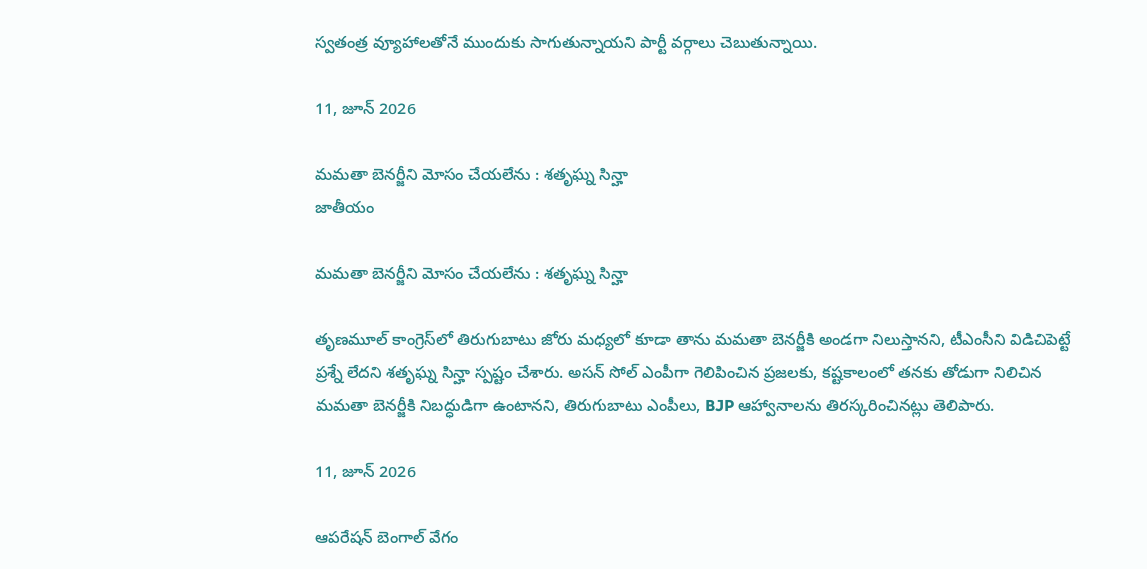స్వతంత్ర వ్యూహాలతోనే ముందుకు సాగుతున్నాయని పార్టీ వర్గాలు చెబుతున్నాయి.

11, జూన్ 2026

మమతా బెనర్జీని మోసం చేయలేను : శతృఘ్న సిన్హా
జాతీయం

మమతా బెనర్జీని మోసం చేయలేను : శతృఘ్న సిన్హా

తృణమూల్ కాంగ్రెస్‌లో తిరుగుబాటు జోరు మధ్యలో కూడా తాను మమతా బెనర్జీకి అండగా నిలుస్తానని, టీఎంసీని విడిచిపెట్టే ప్రశ్నే లేదని శతృఘ్న సిన్హా స్పష్టం చేశారు. అసన్ సోల్ ఎంపీగా గెలిపించిన ప్రజలకు, కష్టకాలంలో తనకు తోడుగా నిలిచిన మమతా బెనర్జీకి నిబద్ధుడిగా ఉంటానని, తిరుగుబాటు ఎంపీలు, BJP ఆహ్వానాలను తిరస్కరించినట్లు తెలిపారు.

11, జూన్ 2026

ఆపరేషన్‌ బెంగాల్‌ వేగం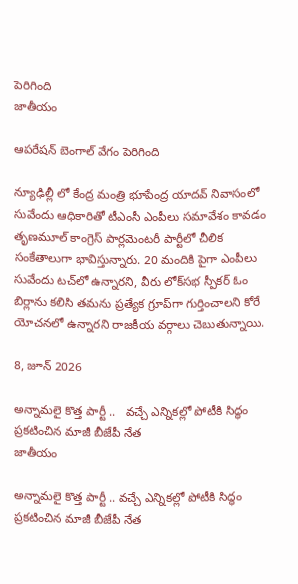పెరిగింది
జాతీయం

ఆపరేషన్‌ బెంగాల్‌ వేగం పెరిగింది

న్యూఢిల్లీ లో కేంద్ర మంత్రి భూపేంద్ర యాదవ్‌ నివాసంలో సువేందు ఆధికారితో టీఎంసీ ఎంపీలు సమావేశం కావడం తృణమూల్‌ కాంగ్రెస్‌ పార్లమెంటరీ పార్టీలో చీలిక సంకేతాలుగా భావిస్తున్నారు. 20 మందికి పైగా ఎంపీలు సువేందు టచ్‌లో ఉన్నారని, వీరు లోక్‌సభ స్పీకర్‌ ఓం బిర్లాను కలిసి తమను ప్రత్యేక గ్రూప్‌గా గుర్తించాలని కోరే యోచనలో ఉన్నారని రాజకీయ వర్గాలు చెబుతున్నాయి.

8, జూన్ 2026

అన్నామలై కొత్త పార్టీ ..   వచ్చే ఎన్నికల్లో పోటీకి సిద్ధం  ప్రకటించిన మాజీ బీజేపీ నేత
జాతీయం

అన్నామలై కొత్త పార్టీ .. వచ్చే ఎన్నికల్లో పోటీకి సిద్ధం ప్రకటించిన మాజీ బీజేపీ నేత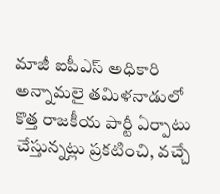మాజీ ఐపీఎస్ అధికారి అన్నామలై తమిళనాడులో కొత్త రాజకీయ పార్టీ ఏర్పాటు చేస్తున్నట్లు ప్రకటించి, వచ్చే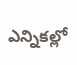ఎన్నికల్లో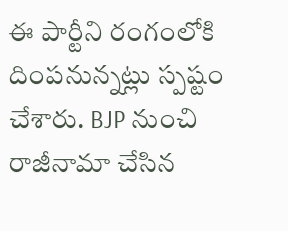ఈ పార్టీని రంగంలోకి దింపనున్నట్లు స్పష్టం చేశారు. BJP నుంచి రాజీనామా చేసిన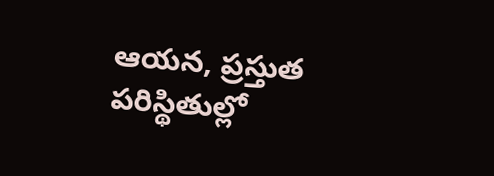ఆయన, ప్రస్తుత పరిస్థితుల్లో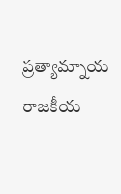ప్రత్యామ్నాయ రాజకీయ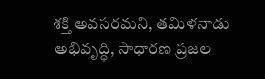శక్తి అవసరమని, తమిళనాడు అభివృద్ధి, సాధారణ ప్రజల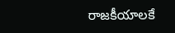రాజకీయాలకే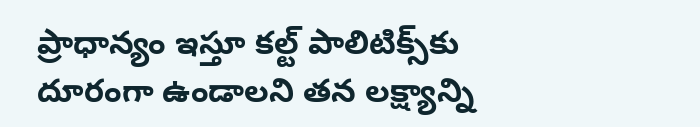ప్రాధాన్యం ఇస్తూ కల్ట్ పాలిటిక్స్‌కు దూరంగా ఉండాలని తన లక్ష్యాన్ని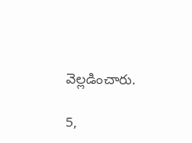వెల్లడించారు.

5,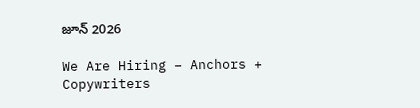జూన్ 2026

We Are Hiring – Anchors + Copywriters